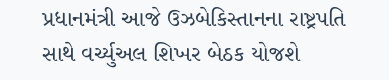પ્રધાનમંત્રી આજે ઉઝબેકિસ્તાનના રાષ્ટ્રપતિ સાથે વર્ચ્યુઅલ શિખર બેઠક યોજશે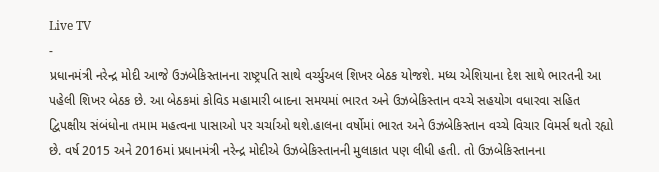Live TV
-
પ્રધાનમંત્રી નરેન્દ્ર મોદી આજે ઉઝબેકિસ્તાનના રાષ્ટ્રપતિ સાથે વર્ચ્યુઅલ શિખર બેઠક યોજશે. મધ્ય એશિયાના દેશ સાથે ભારતની આ પહેલી શિખર બેઠક છે. આ બેઠકમાં કોવિડ મહામારી બાદના સમયમાં ભારત અને ઉઝબેકિસ્તાન વચ્ચે સહયોગ વધારવા સહિત દ્વિપક્ષીય સંબંધોના તમામ મહત્વના પાસાઓ પર ચર્ચાઓ થશે.હાલના વર્ષોમાં ભારત અને ઉઝબેકિસ્તાન વચ્ચે વિચાર વિમર્સ થતો રહ્યો છે. વર્ષ 2015 અને 2016માં પ્રધાનમંત્રી નરેન્દ્ર મોદીએ ઉઝબેકિસ્તાનની મુલાકાત પણ લીધી હતી. તો ઉઝબેકિસ્તાનના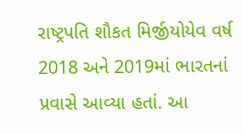રાષ્ટ્રપતિ શૌકત મિર્જીયોયેવ વર્ષ 2018 અને 2019માં ભારતનાં પ્રવાસે આવ્યા હતાં. આ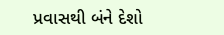પ્રવાસથી બંને દેશો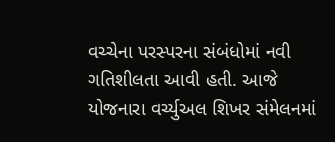વચ્ચેના પરસ્પરના સંબંધોમાં નવી ગતિશીલતા આવી હતી. આજે યોજનારા વર્ચ્યુઅલ શિખર સંમેલનમાં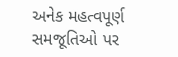અનેક મહત્વપૂર્ણ સમજૂતિઓ પર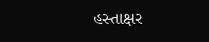હસ્તાક્ષર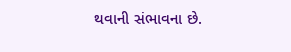થવાની સંભાવના છે.